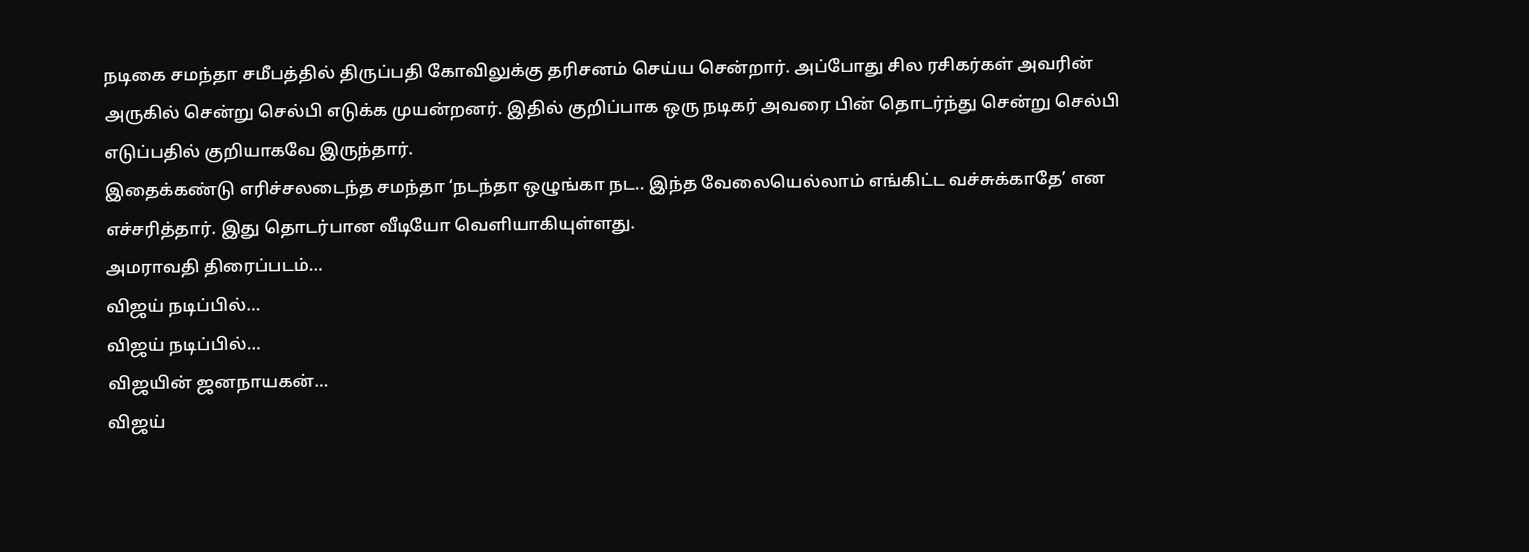நடிகை சமந்தா சமீபத்தில் திருப்பதி கோவிலுக்கு தரிசனம் செய்ய சென்றார். அப்போது சில ரசிகர்கள் அவரின் அருகில் சென்று செல்பி எடுக்க முயன்றனர். இதில் குறிப்பாக ஒரு நடிகர் அவரை பின் தொடர்ந்து சென்று செல்பி எடுப்பதில் குறியாகவே இருந்தார்.
இதைக்கண்டு எரிச்சலடைந்த சமந்தா ‘நடந்தா ஒழுங்கா நட.. இந்த வேலையெல்லாம் எங்கிட்ட வச்சுக்காதே’ என எச்சரித்தார். இது தொடர்பான வீடியோ வெளியாகியுள்ளது.
அமராவதி திரைப்படம்…
விஜய் நடிப்பில்…
விஜய் நடிப்பில்…
விஜயின் ஜனநாயகன்…
விஜய்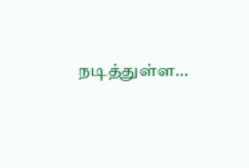நடித்துள்ள…